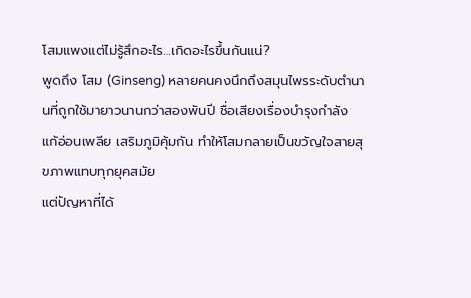โสมแพงแต่ไม่รู้สึกอะไร…เกิดอะไรขึ้นกันแน่?
พูดถึง โสม (Ginseng) หลายคนคงนึกถึงสมุนไพรระดับตำนานที่ถูกใช้มายาวนานกว่าสองพันปี ชื่อเสียงเรื่องบำรุงกำลัง แก้อ่อนเพลีย เสริมภูมิคุ้มกัน ทำให้โสมกลายเป็นขวัญใจสายสุขภาพแทบทุกยุคสมัย
แต่ปัญหาที่ได้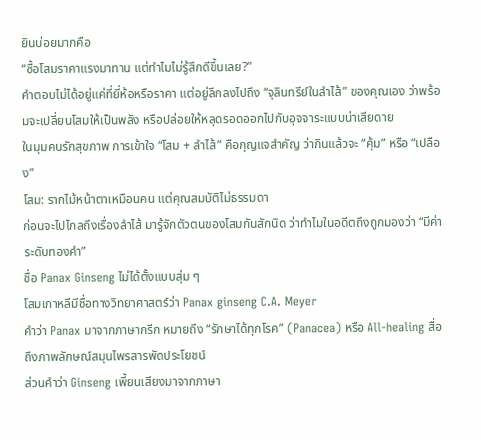ยินบ่อยมากคือ
“ซื้อโสมราคาแรงมาทาน แต่ทำไมไม่รู้สึกดีขึ้นเลย?”
คำตอบไม่ได้อยู่แค่ที่ยี่ห้อหรือราคา แต่อยู่ลึกลงไปถึง “จุลินทรีย์ในลำไส้” ของคุณเอง ว่าพร้อมจะเปลี่ยนโสมให้เป็นพลัง หรือปล่อยให้หลุดรอดออกไปกับอุจจาระแบบน่าเสียดาย
ในมุมคนรักสุขภาพ การเข้าใจ “โสม + ลำไส้” คือกุญแจสำคัญ ว่ากินแล้วจะ “คุ้ม” หรือ “เปลือง”
โสม: รากไม้หน้าตาเหมือนคน แต่คุณสมบัติไม่ธรรมดา
ก่อนจะไปไกลถึงเรื่องลำไส้ มารู้จักตัวตนของโสมกันสักนิด ว่าทำไมในอดีตถึงถูกมองว่า “มีค่าระดับทองคำ”
ชื่อ Panax Ginseng ไม่ได้ตั้งแบบสุ่ม ๆ
โสมเกาหลีมีชื่อทางวิทยาศาสตร์ว่า Panax ginseng C.A. Meyer
คำว่า Panax มาจากภาษากรีก หมายถึง “รักษาได้ทุกโรค” (Panacea) หรือ All-healing สื่อถึงภาพลักษณ์สมุนไพรสารพัดประโยชน์
ส่วนคำว่า Ginseng เพี้ยนเสียงมาจากภาษา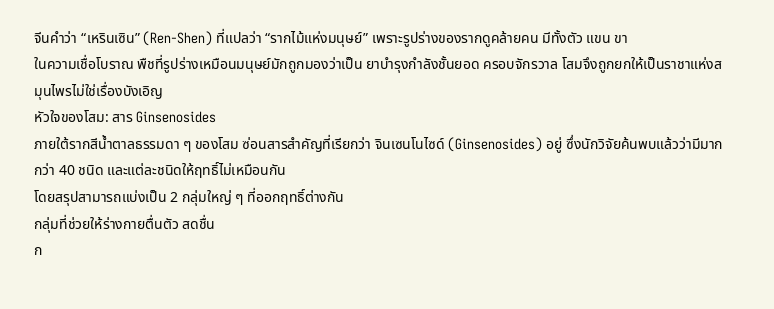จีนคำว่า “เหรินเซิน” (Ren-Shen) ที่แปลว่า “รากไม้แห่งมนุษย์” เพราะรูปร่างของรากดูคล้ายคน มีทั้งตัว แขน ขา
ในความเชื่อโบราณ พืชที่รูปร่างเหมือนมนุษย์มักถูกมองว่าเป็น ยาบำรุงกำลังชั้นยอด ครอบจักรวาล โสมจึงถูกยกให้เป็นราชาแห่งสมุนไพรไม่ใช่เรื่องบังเอิญ
หัวใจของโสม: สาร Ginsenosides
ภายใต้รากสีน้ำตาลธรรมดา ๆ ของโสม ซ่อนสารสำคัญที่เรียกว่า จินเซนโนไซด์ (Ginsenosides) อยู่ ซึ่งนักวิจัยค้นพบแล้วว่ามีมากกว่า 40 ชนิด และแต่ละชนิดให้ฤทธิ์ไม่เหมือนกัน
โดยสรุปสามารถแบ่งเป็น 2 กลุ่มใหญ่ ๆ ที่ออกฤทธิ์ต่างกัน
กลุ่มที่ช่วยให้ร่างกายตื่นตัว สดชื่น
ก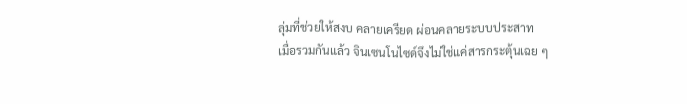ลุ่มที่ช่วยให้สงบ คลายเครียด ผ่อนคลายระบบประสาท
เมื่อรวมกันแล้ว จินเซนโนไซด์จึงไม่ใช่แค่สารกระตุ้นเฉย ๆ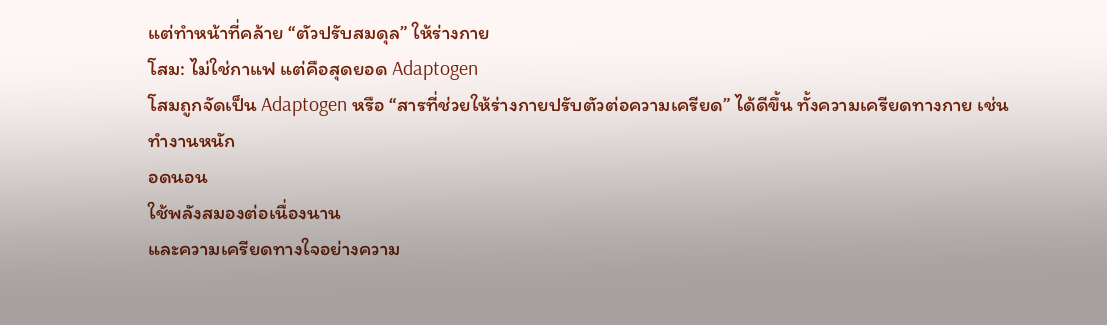แต่ทำหน้าที่คล้าย “ตัวปรับสมดุล” ให้ร่างกาย
โสม: ไม่ใช่กาแฟ แต่คือสุดยอด Adaptogen
โสมถูกจัดเป็น Adaptogen หรือ “สารที่ช่วยให้ร่างกายปรับตัวต่อความเครียด” ได้ดีขึ้น ทั้งความเครียดทางกาย เช่น
ทำงานหนัก
อดนอน
ใช้พลังสมองต่อเนื่องนาน
และความเครียดทางใจอย่างความ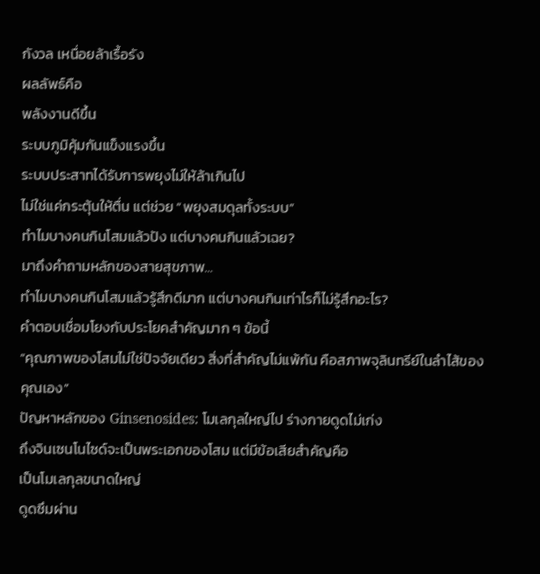กังวล เหนื่อยล้าเรื้อรัง
ผลลัพธ์คือ
พลังงานดีขึ้น
ระบบภูมิคุ้มกันแข็งแรงขึ้น
ระบบประสาทได้รับการพยุงไม่ให้ล้าเกินไป
ไม่ใช่แค่กระตุ้นให้ตื่น แต่ช่วย “พยุงสมดุลทั้งระบบ”
ทำไมบางคนกินโสมแล้วปัง แต่บางคนกินแล้วเฉย?
มาถึงคำถามหลักของสายสุขภาพ…
ทำไมบางคนกินโสมแล้วรู้สึกดีมาก แต่บางคนกินเท่าไรก็ไม่รู้สึกอะไร?
คำตอบเชื่อมโยงกับประโยคสำคัญมาก ๆ ข้อนี้
“คุณภาพของโสมไม่ใช่ปัจจัยเดียว สิ่งที่สำคัญไม่แพ้กัน คือสภาพจุลินทรีย์ในลำไส้ของคุณเอง”
ปัญหาหลักของ Ginsenosides: โมเลกุลใหญ่ไป ร่างกายดูดไม่เก่ง
ถึงจินเซนโนไซด์จะเป็นพระเอกของโสม แต่มีข้อเสียสำคัญคือ
เป็นโมเลกุลขนาดใหญ่
ดูดซึมผ่าน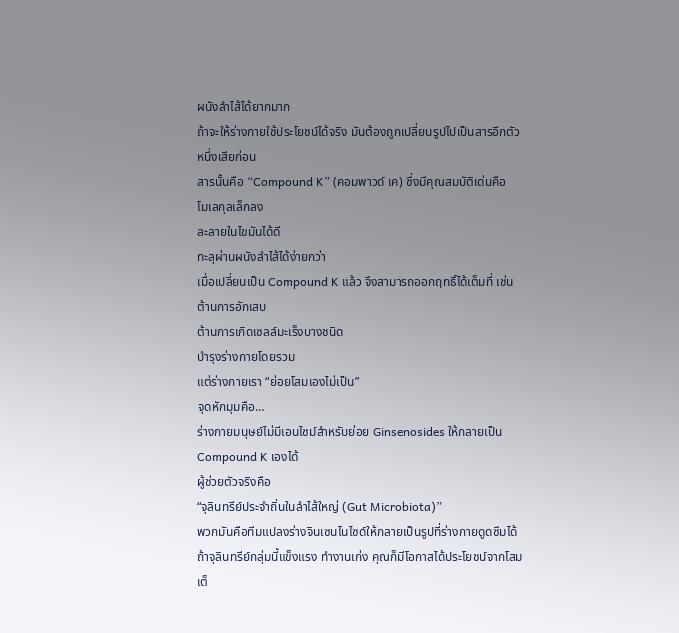ผนังลำไส้ได้ยากมาก
ถ้าจะให้ร่างกายใช้ประโยชน์ได้จริง มันต้องถูกเปลี่ยนรูปไปเป็นสารอีกตัวหนึ่งเสียก่อน
สารนั้นคือ “Compound K” (คอมพาวด์ เค) ซึ่งมีคุณสมบัติเด่นคือ
โมเลกุลเล็กลง
ละลายในไขมันได้ดี
ทะลุผ่านผนังลำไส้ได้ง่ายกว่า
เมื่อเปลี่ยนเป็น Compound K แล้ว จึงสามารถออกฤทธิ์ได้เต็มที่ เช่น
ต้านการอักเสบ
ต้านการเกิดเซลล์มะเร็งบางชนิด
บำรุงร่างกายโดยรวม
แต่ร่างกายเรา “ย่อยโสมเองไม่เป็น”
จุดหักมุมคือ…
ร่างกายมนุษย์ไม่มีเอนไซม์สำหรับย่อย Ginsenosides ให้กลายเป็น Compound K เองได้
ผู้ช่วยตัวจริงคือ
“จุลินทรีย์ประจำถิ่นในลำไส้ใหญ่ (Gut Microbiota)”
พวกมันคือทีมแปลงร่างจินเซนโนไซด์ให้กลายเป็นรูปที่ร่างกายดูดซึมได้ ถ้าจุลินทรีย์กลุ่มนี้แข็งแรง ทำงานเก่ง คุณก็มีโอกาสได้ประโยชน์จากโสมเต็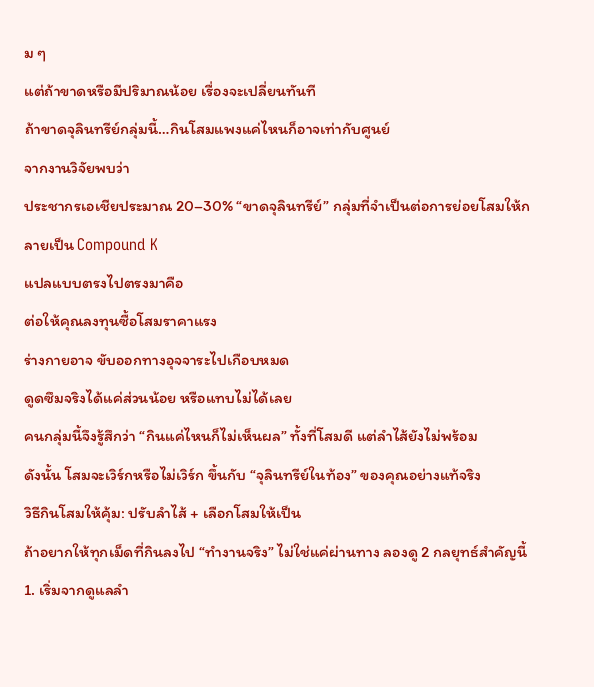ม ๆ
แต่ถ้าขาดหรือมีปริมาณน้อย เรื่องจะเปลี่ยนทันที
ถ้าขาดจุลินทรีย์กลุ่มนี้…กินโสมแพงแค่ไหนก็อาจเท่ากับศูนย์
จากงานวิจัยพบว่า
ประชากรเอเชียประมาณ 20–30% “ขาดจุลินทรีย์” กลุ่มที่จำเป็นต่อการย่อยโสมให้กลายเป็น Compound K
แปลแบบตรงไปตรงมาคือ
ต่อให้คุณลงทุนซื้อโสมราคาแรง
ร่างกายอาจ ขับออกทางอุจจาระไปเกือบหมด
ดูดซึมจริงได้แค่ส่วนน้อย หรือแทบไม่ได้เลย
คนกลุ่มนี้จึงรู้สึกว่า “กินแค่ไหนก็ไม่เห็นผล” ทั้งที่โสมดี แต่ลำไส้ยังไม่พร้อม
ดังนั้น โสมจะเวิร์กหรือไม่เวิร์ก ขึ้นกับ “จุลินทรีย์ในท้อง” ของคุณอย่างแท้จริง
วิธีกินโสมให้คุ้ม: ปรับลำไส้ + เลือกโสมให้เป็น
ถ้าอยากให้ทุกเม็ดที่กินลงไป “ทำงานจริง” ไม่ใช่แค่ผ่านทาง ลองดู 2 กลยุทธ์สำคัญนี้
1. เริ่มจากดูแลลำ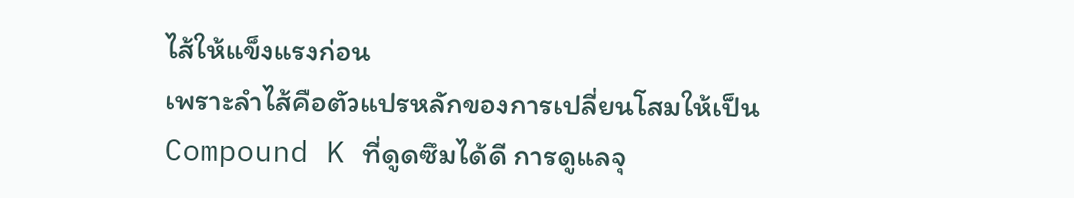ไส้ให้แข็งแรงก่อน
เพราะลำไส้คือตัวแปรหลักของการเปลี่ยนโสมให้เป็น Compound K ที่ดูดซึมได้ดี การดูแลจุ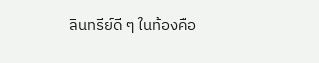ลินทรีย์ดี ๆ ในท้องคือ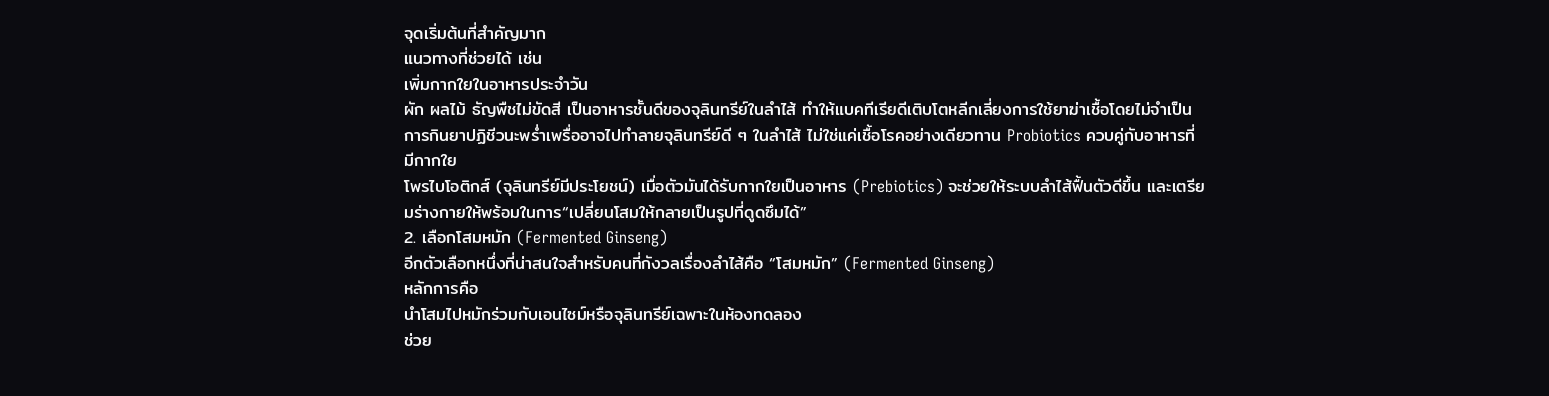จุดเริ่มต้นที่สำคัญมาก
แนวทางที่ช่วยได้ เช่น
เพิ่มกากใยในอาหารประจำวัน
ผัก ผลไม้ ธัญพืชไม่ขัดสี เป็นอาหารชั้นดีของจุลินทรีย์ในลำไส้ ทำให้แบคทีเรียดีเติบโตหลีกเลี่ยงการใช้ยาฆ่าเชื้อโดยไม่จำเป็น
การกินยาปฏิชีวนะพร่ำเพรื่ออาจไปทำลายจุลินทรีย์ดี ๆ ในลำไส้ ไม่ใช่แค่เชื้อโรคอย่างเดียวทาน Probiotics ควบคู่กับอาหารที่มีกากใย
โพรไบโอติกส์ (จุลินทรีย์มีประโยชน์) เมื่อตัวมันได้รับกากใยเป็นอาหาร (Prebiotics) จะช่วยให้ระบบลำไส้ฟื้นตัวดีขึ้น และเตรียมร่างกายให้พร้อมในการ“เปลี่ยนโสมให้กลายเป็นรูปที่ดูดซึมได้”
2. เลือกโสมหมัก (Fermented Ginseng)
อีกตัวเลือกหนึ่งที่น่าสนใจสำหรับคนที่กังวลเรื่องลำไส้คือ “โสมหมัก” (Fermented Ginseng)
หลักการคือ
นำโสมไปหมักร่วมกับเอนไซม์หรือจุลินทรีย์เฉพาะในห้องทดลอง
ช่วย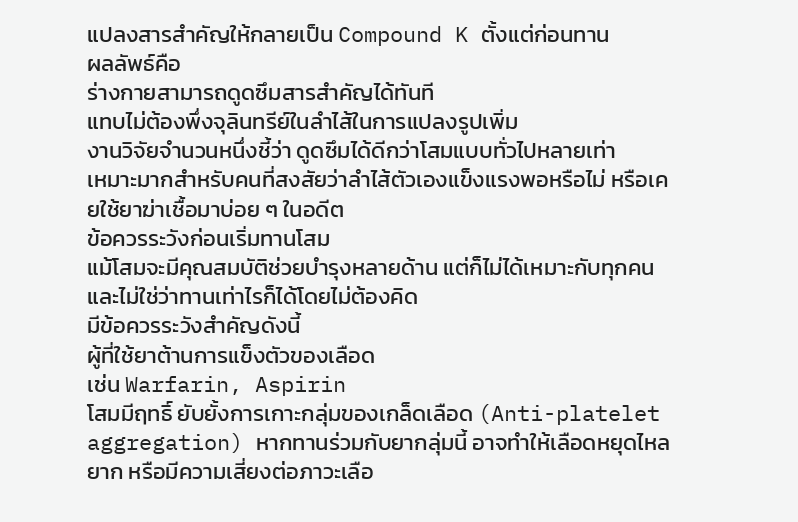แปลงสารสำคัญให้กลายเป็น Compound K ตั้งแต่ก่อนทาน
ผลลัพธ์คือ
ร่างกายสามารถดูดซึมสารสำคัญได้ทันที
แทบไม่ต้องพึ่งจุลินทรีย์ในลำไส้ในการแปลงรูปเพิ่ม
งานวิจัยจำนวนหนึ่งชี้ว่า ดูดซึมได้ดีกว่าโสมแบบทั่วไปหลายเท่า
เหมาะมากสำหรับคนที่สงสัยว่าลำไส้ตัวเองแข็งแรงพอหรือไม่ หรือเคยใช้ยาฆ่าเชื้อมาบ่อย ๆ ในอดีต
ข้อควรระวังก่อนเริ่มทานโสม
แม้โสมจะมีคุณสมบัติช่วยบำรุงหลายด้าน แต่ก็ไม่ได้เหมาะกับทุกคน และไม่ใช่ว่าทานเท่าไรก็ได้โดยไม่ต้องคิด
มีข้อควรระวังสำคัญดังนี้
ผู้ที่ใช้ยาต้านการแข็งตัวของเลือด
เช่น Warfarin, Aspirin
โสมมีฤทธิ์ ยับยั้งการเกาะกลุ่มของเกล็ดเลือด (Anti-platelet aggregation) หากทานร่วมกับยากลุ่มนี้ อาจทำให้เลือดหยุดไหลยาก หรือมีความเสี่ยงต่อภาวะเลือ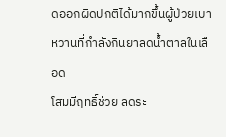ดออกผิดปกติได้มากขึ้นผู้ป่วยเบาหวานที่กำลังกินยาลดน้ำตาลในเลือด
โสมมีฤทธิ์ช่วย ลดระ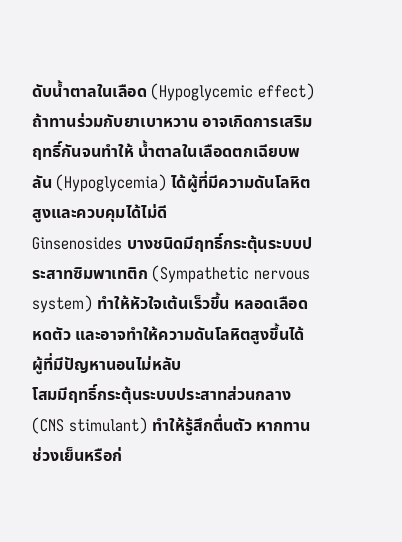ดับน้ำตาลในเลือด (Hypoglycemic effect) ถ้าทานร่วมกับยาเบาหวาน อาจเกิดการเสริมฤทธิ์กันจนทำให้ น้ำตาลในเลือดตกเฉียบพลัน (Hypoglycemia) ได้ผู้ที่มีความดันโลหิตสูงและควบคุมได้ไม่ดี
Ginsenosides บางชนิดมีฤทธิ์กระตุ้นระบบประสาทซิมพาเทติก (Sympathetic nervous system) ทำให้หัวใจเต้นเร็วขึ้น หลอดเลือดหดตัว และอาจทำให้ความดันโลหิตสูงขึ้นได้ผู้ที่มีปัญหานอนไม่หลับ
โสมมีฤทธิ์กระตุ้นระบบประสาทส่วนกลาง (CNS stimulant) ทำให้รู้สึกตื่นตัว หากทานช่วงเย็นหรือก่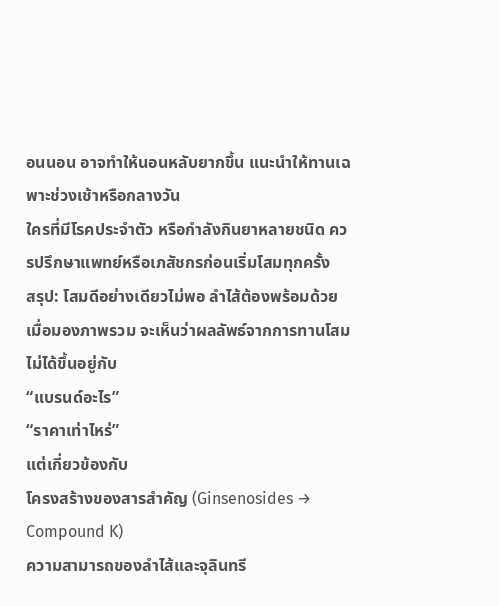อนนอน อาจทำให้นอนหลับยากขึ้น แนะนำให้ทานเฉพาะช่วงเช้าหรือกลางวัน
ใครที่มีโรคประจำตัว หรือกำลังกินยาหลายชนิด ควรปรึกษาแพทย์หรือเภสัชกรก่อนเริ่มโสมทุกครั้ง
สรุป: โสมดีอย่างเดียวไม่พอ ลำไส้ต้องพร้อมด้วย
เมื่อมองภาพรวม จะเห็นว่าผลลัพธ์จากการทานโสมไม่ได้ขึ้นอยู่กับ
“แบรนด์อะไร”
“ราคาเท่าไหร่”
แต่เกี่ยวข้องกับ
โครงสร้างของสารสำคัญ (Ginsenosides → Compound K)
ความสามารถของลำไส้และจุลินทรี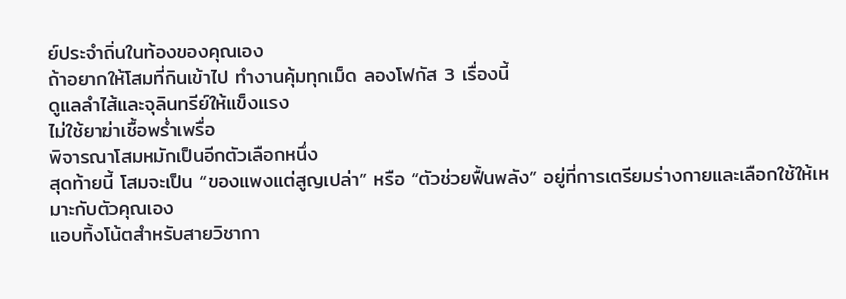ย์ประจำถิ่นในท้องของคุณเอง
ถ้าอยากให้โสมที่กินเข้าไป ทำงานคุ้มทุกเม็ด ลองโฟกัส 3 เรื่องนี้
ดูแลลำไส้และจุลินทรีย์ให้แข็งแรง
ไม่ใช้ยาฆ่าเชื้อพร่ำเพรื่อ
พิจารณาโสมหมักเป็นอีกตัวเลือกหนึ่ง
สุดท้ายนี้ โสมจะเป็น “ของแพงแต่สูญเปล่า” หรือ “ตัวช่วยฟื้นพลัง” อยู่ที่การเตรียมร่างกายและเลือกใช้ให้เหมาะกับตัวคุณเอง
แอบทิ้งโน้ตสำหรับสายวิชากา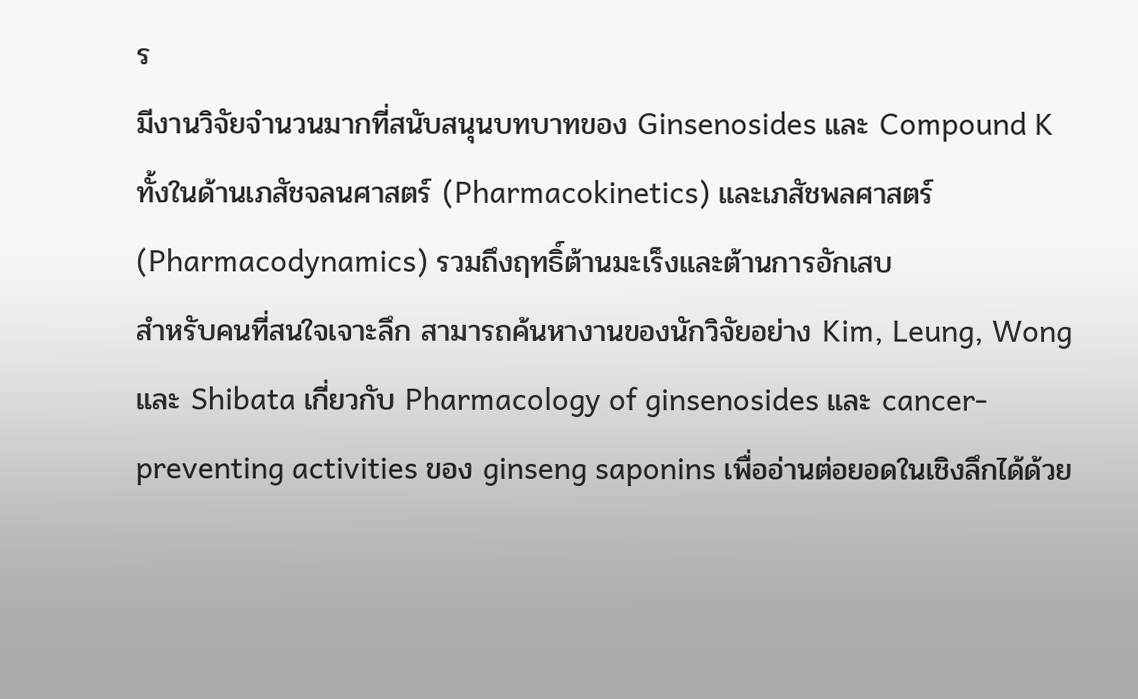ร
มีงานวิจัยจำนวนมากที่สนับสนุนบทบาทของ Ginsenosides และ Compound K ทั้งในด้านเภสัชจลนศาสตร์ (Pharmacokinetics) และเภสัชพลศาสตร์ (Pharmacodynamics) รวมถึงฤทธิ์ต้านมะเร็งและต้านการอักเสบ
สำหรับคนที่สนใจเจาะลึก สามารถค้นหางานของนักวิจัยอย่าง Kim, Leung, Wong และ Shibata เกี่ยวกับ Pharmacology of ginsenosides และ cancer-preventing activities ของ ginseng saponins เพื่ออ่านต่อยอดในเชิงลึกได้ด้วย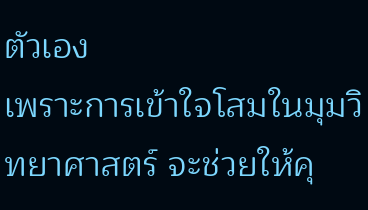ตัวเอง
เพราะการเข้าใจโสมในมุมวิทยาศาสตร์ จะช่วยให้คุ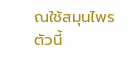ณใช้สมุนไพรตัวนี้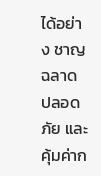ได้อย่าง ชาญฉลาด ปลอดภัย และคุ้มค่าก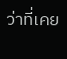ว่าที่เคย